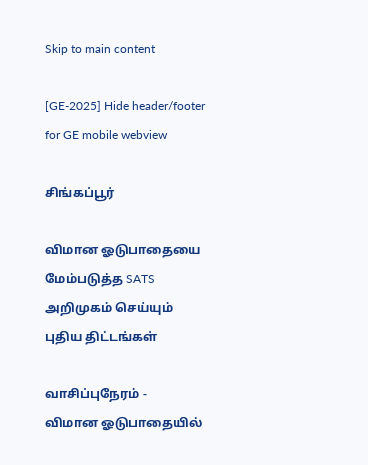Skip to main content

[GE-2025] Hide header/footer for GE mobile webview

சிங்கப்பூர்

விமான ஓடுபாதையை மேம்படுத்த SATS அறிமுகம் செய்யும் புதிய திட்டங்கள்

வாசிப்புநேரம் -
விமான ஓடுபாதையில்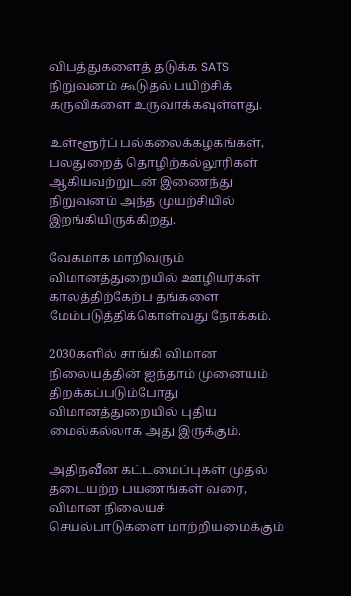விபத்துகளைத் தடுக்க SATS நிறுவனம் கூடுதல் பயிற்சிக் கருவிகளை உருவாக்கவுள்ளது.

உள்ளூர்ப் பல்கலைக்கழகங்கள், பலதுறைத் தொழிற்கல்லூரிகள் ஆகியவற்றுடன் இணைந்து நிறுவனம் அந்த முயற்சியில் இறங்கியிருக்கிறது.

வேகமாக மாறிவரும் விமானத்துறையில் ஊழியர்கள் காலத்திற்கேற்ப தங்களை மேம்படுத்திக்கொள்வது நோக்கம்.

2030களில் சாங்கி விமான நிலையத்தின் ஐந்தாம் முனையம் திறக்கப்படும்போது விமானத்துறையில் புதிய மைல்கல்லாக அது இருக்கும்.

அதிநவீன கட்டமைப்புகள் முதல் தடையற்ற பயணங்கள் வரை, விமான நிலையச் செயல்பாடுகளை மாற்றியமைக்கும்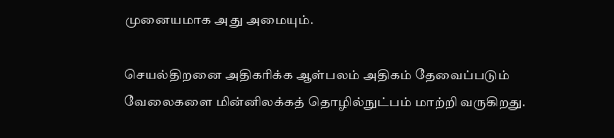முனையமாக அது அமையும்.

செயல்திறனை அதிகரிக்க ஆள்பலம் அதிகம் தேவைப்படும் வேலைகளை மின்னிலக்கத் தொழில்நுட்பம் மாற்றி வருகிறது.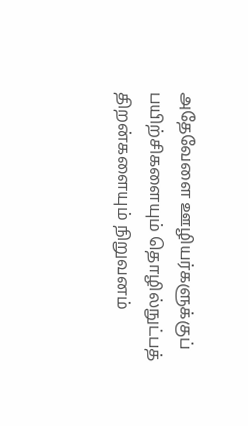அதேவேளை ஊழியர்களுக்குப் பயிற்சிகளையும் தொழில்நுட்பத் திறன்களையும் நிறுவனம்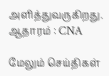அளித்துவருகிறது.
ஆதாரம் : CNA

மேலும் செய்திகள்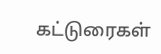கட்டுரைகள்